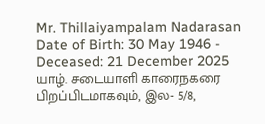Mr. Thillaiyampalam Nadarasan
Date of Birth: 30 May 1946 - Deceased: 21 December 2025
யாழ். சடையாளி காரைநகரை பிறப்பிடமாகவும், இல- 5/8,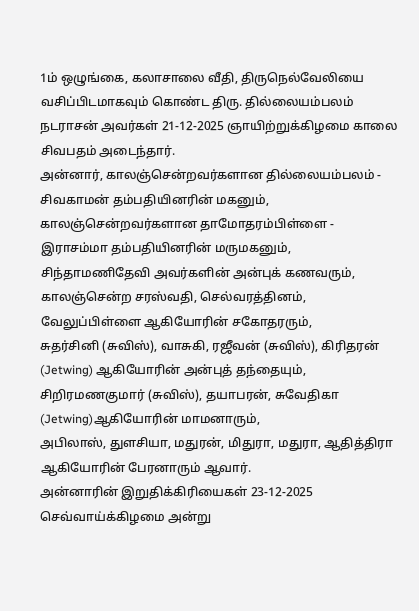1ம் ஒழுங்கை, கலாசாலை வீதி, திருநெல்வேலியை வசிப்பிடமாகவும் கொண்ட திரு. தில்லையம்பலம் நடராசன் அவர்கள் 21-12-2025 ஞாயிற்றுக்கிழமை காலை சிவபதம் அடைந்தார்.
அன்னார், காலஞ்சென்றவர்களான தில்லையம்பலம் - சிவகாமன் தம்பதியினரின் மகனும், காலஞ்சென்றவர்களான தாமோதரம்பிள்ளை - இராசம்மா தம்பதியினரின் மருமகனும்,
சிந்தாமணிதேவி அவர்களின் அன்புக் கணவரும்,
காலஞ்சென்ற சரஸ்வதி, செல்வரத்தினம், வேலுப்பிள்ளை ஆகியோரின் சகோதரரும்,
சுதர்சினி (சுவிஸ்), வாசுகி, ரஜீவன் (சுவிஸ்), கிரிதரன் (Jetwing) ஆகியோரின் அன்புத் தந்தையும்,
சிறிரமணகுமார் (சுவிஸ்), தயாபரன், சுவேதிகா (Jetwing)ஆகியோரின் மாமனாரும்,
அபிலாஸ், துளசியா, மதுரன், மிதுரா, மதுரா, ஆதித்திரா ஆகியோரின் பேரனாரும் ஆவார்.
அன்னாரின் இறுதிக்கிரியைகள் 23-12-2025 செவ்வாய்க்கிழமை அன்று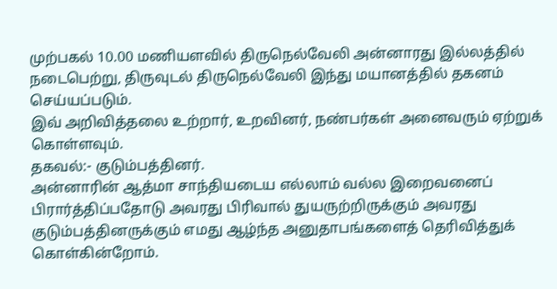முற்பகல் 10.00 மணியளவில் திருநெல்வேலி அன்னாரது இல்லத்தில் நடைபெற்று, திருவுடல் திருநெல்வேலி இந்து மயானத்தில் தகனம் செய்யப்படும்.
இவ் அறிவித்தலை உற்றார், உறவினர், நண்பர்கள் அனைவரும் ஏற்றுக் கொள்ளவும்.
தகவல்:- குடும்பத்தினர்.
அன்னாரின் ஆத்மா சாந்தியடைய எல்லாம் வல்ல இறைவனைப் பிரார்த்திப்பதோடு அவரது பிரிவால் துயருற்றிருக்கும் அவரது குடும்பத்தினருக்கும் எமது ஆழ்ந்த அனுதாபங்களைத் தெரிவித்துக் கொள்கின்றோம்.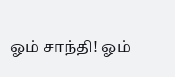ஓம் சாந்தி! ஓம்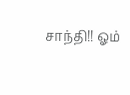சாந்தி!! ஓம்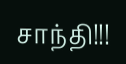சாந்தி!!!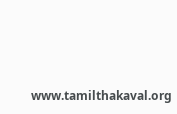www.tamilthakaval.org